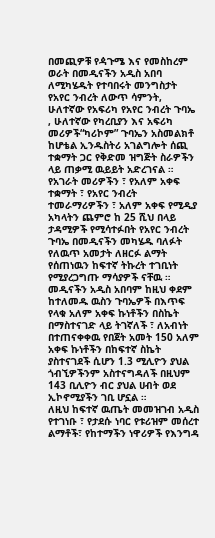በመጪዎቹ የዻጉሜ እና የመስከረም ወራት በመዲናችን አዲስ አበባ ለሚካሄዱት የተባበሩት መንግስታት የአየር ንብረት ለውጥ ሳምንት, ሁለተኛው የአፍሪካ የአየር ንብረት ጉባኤ , ሁለተኛው የካረቢያን እና አፍሪካ መሪዎች“ካሪኮም” ጉባኤን አስመልክቶ ከሆቴል ኢንዱስትሪ አገልግሎት ሰጪ ተቋማት ጋር የቅድመ ዝግጅት ስራዎችን ላይ ጠቃሚ ዉይይት አድረገናል ።
የአገራት መሪዎችን ፣ የአለም አቀፍ ተቋማት ፣ የአየር ንብረት ተመራማሪዎችን ፣ አለም አቀፍ የሚዲያ አካላትን ጨምሮ ከ 25 ሺህ በላይ ታዳሚዎች የሚሳተፉበት የአየር ንብረት ጉባኤ በመዲናችን መካሄዱ ባለፉት የለዉጥ አመታት ለዘርፉ ልማት የሰጠነዉን ከፍተኛ ትኩረት ተገቢነት የሚያረጋግጡ ማሳያዎች ናቸዉ ።
መዲናችን አዲስ አበባም ከዚህ ቀደም ከተለመዱ ዉስን ጉባኤዎች በእጥፍ የላቁ አለም አቀፍ ኩነቶችን በስኬት በማስተናገድ ላይ ትገኛለች ፣ ለአብነት በተጠናቀቀዉ የበጀት አመት 150 አለም አቀፍ ኩነቶችን በከፍተኛ ስኬት ያስተናገደች ሲሆን 1.3 ሚሊዮን ያህል ጎብኚዎችንም አስተናግዳለች በዚህም 143 ቢሊዮን ብር ያህል ሀብት ወደ ኢኮኖሚያችን ገቢ ሆኗል ።
ለዚህ ከፍተኛ ዉጤት መመዝገብ አዲስ የተገነቡ ፣ የታደሱ ነባር የቱሪዝም መሰረተ ልማቶች፣ የከተማችን ነዋሪዎች የእንግዳ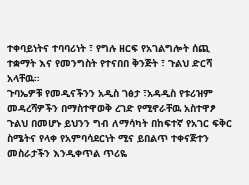ተቀባይነትና ተባባሪነት ፣ የግሉ ዘርፍ የአገልግሎት ሰጪ ተቋማት እና የመንግስት የተናበበ ቅንጅት ፣ ጉልህ ድርሻ አላቸዉ።
ጉባኤዎቹ የመዲናችንን አዲስ ገፅታ ፣አዳዲስ የቱሪዝም መዳረሻዎችን በማስተዋወቅ ረገድ የሚኖራቸዉ አስተዋፆ ጉልህ በመሆኑ ይህንን ግብ ለማሳካት በከፍተኛ የአገር ፍቅር ስሜትና የላቀ የአምባሳደርነት ሚና ይበልጥ ተቀናጅተን መስራታችን እንዲቀጥል ጥሪዬ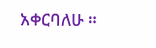አቀርባለሁ ።